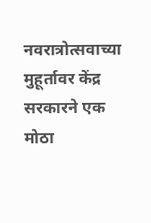नवरात्रोत्सवाच्या मुहूर्तावर केंद्र सरकारने एक मोठा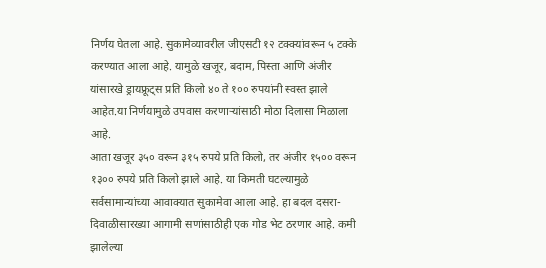निर्णय घेतला आहे. सुकामेव्यावरील जीएसटी १२ टक्क्यांवरून ५ टक्के करण्यात आला आहे. यामुळे खजूर, बदाम, पिस्ता आणि अंजीर यांसारखे ड्रायफ्रूट्स प्रति किलो ४० ते १०० रुपयांनी स्वस्त झाले आहेत.या निर्णयामुळे उपवास करणाऱ्यांसाठी मोठा दिलासा मिळाला आहे.
आता खजूर ३५० वरून ३१५ रुपये प्रति किलो, तर अंजीर १५०० वरून १३०० रुपये प्रति किलो झाले आहे. या किमती घटल्यामुळे सर्वसामान्यांच्या आवाक्यात सुकामेवा आला आहे. हा बदल दसरा-दिवाळीसारख्या आगामी सणांसाठीही एक गोड भेट ठरणार आहे. कमी झालेल्या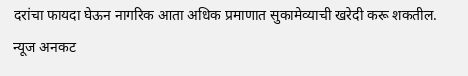दरांचा फायदा घेऊन नागरिक आता अधिक प्रमाणात सुकामेव्याची खरेदी करू शकतील.
न्यूज अनकट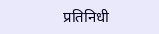प्रतिनिधी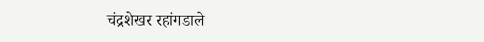चंद्रशेखर रहांगडाले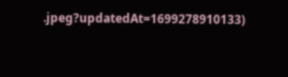.jpeg?updatedAt=1699278910133)